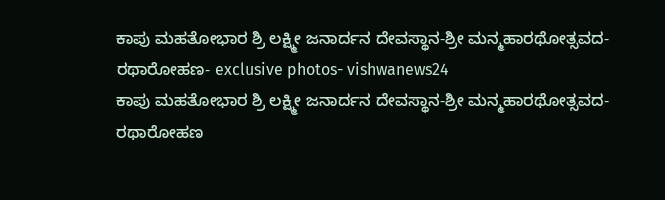ಕಾಪು ಮಹತೋಭಾರ ಶ್ರಿ ಲಕ್ಷ್ಮೀ ಜನಾರ್ದನ ದೇವಸ್ಥಾನ-ಶ್ರೀ ಮನ್ಮಹಾರಥೋತ್ಸವದ-ರಥಾರೋಹಣ- exclusive photos- vishwanews24
ಕಾಪು ಮಹತೋಭಾರ ಶ್ರಿ ಲಕ್ಷ್ಮೀ ಜನಾರ್ದನ ದೇವಸ್ಥಾನ-ಶ್ರೀ ಮನ್ಮಹಾರಥೋತ್ಸವದ-ರಥಾರೋಹಣ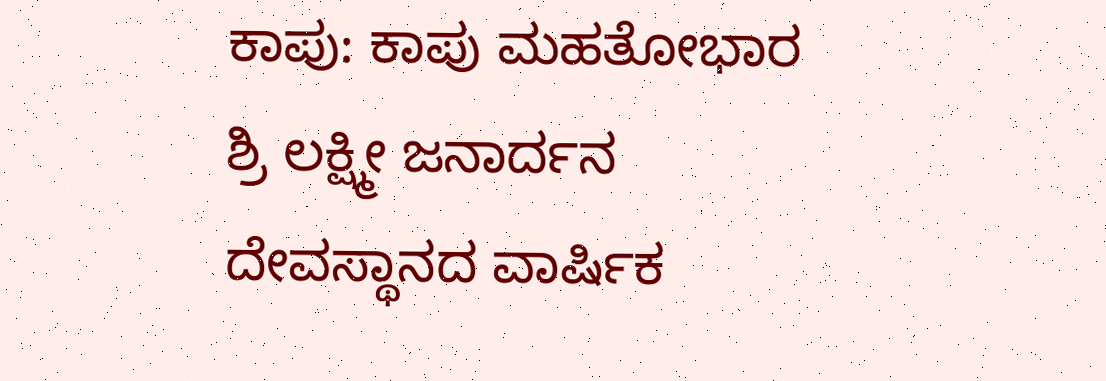ಕಾಪು: ಕಾಪು ಮಹತೋಭಾರ ಶ್ರಿ ಲಕ್ಷ್ಮೀ ಜನಾರ್ದನ ದೇವಸ್ಥಾನದ ವಾರ್ಷಿಕ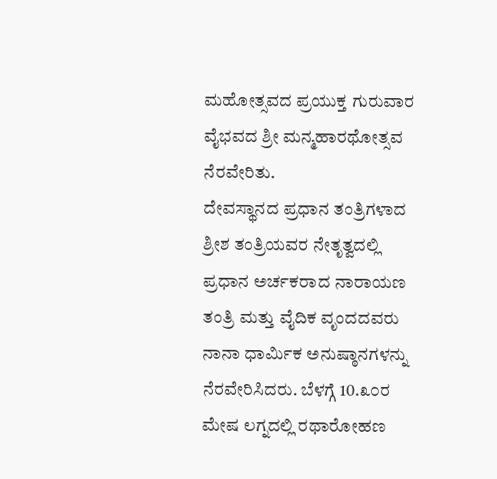ಮಹೋತ್ಸವದ ಪ್ರಯುಕ್ತ ಗುರುವಾರ ವೈಭವದ ಶ್ರೀ ಮನ್ಮಹಾರಥೋತ್ಸವ ನೆರವೇರಿತು.
ದೇವಸ್ಥಾನದ ಪ್ರಧಾನ ತಂತ್ರಿಗಳಾದ ಶ್ರೀಶ ತಂತ್ರಿಯವರ ನೇತೃತ್ವದಲ್ಲಿ ಪ್ರಧಾನ ಅರ್ಚಕರಾದ ನಾರಾಯಣ ತಂತ್ರಿ ಮತ್ತು ವೈದಿಕ ವೃಂದದವರು ನಾನಾ ಧಾರ್ಮಿಕ ಅನುಷ್ಠಾನಗಳನ್ನು ನೆರವೇರಿಸಿದರು. ಬೆಳಗ್ಗೆ 10.೩೦ರ ಮೇಷ ಲಗ್ನದಲ್ಲಿ ರಥಾರೋಹಣ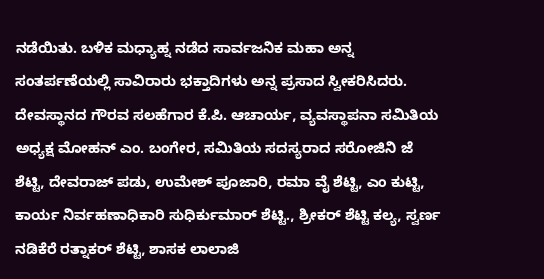ನಡೆಯಿತು. ಬಳಿಕ ಮಧ್ಯಾಹ್ನ ನಡೆದ ಸಾರ್ವಜನಿಕ ಮಹಾ ಅನ್ನ ಸಂತರ್ಪಣೆಯಲ್ಲಿ ಸಾವಿರಾರು ಭಕ್ತಾದಿಗಳು ಅನ್ನ ಪ್ರಸಾದ ಸ್ವೀಕರಿಸಿದರು.
ದೇವಸ್ಥಾನದ ಗೌರವ ಸಲಹೆಗಾರ ಕೆ.ಪಿ. ಆಚಾರ್ಯ, ವ್ಯವಸ್ಥಾಪನಾ ಸಮಿತಿಯ ಅಧ್ಯಕ್ಷ ಮೋಹನ್ ಎಂ. ಬಂಗೇರ, ಸಮಿತಿಯ ಸದಸ್ಯರಾದ ಸರೋಜಿನಿ ಜೆ ಶೆಟ್ಟಿ, ದೇವರಾಜ್ ಪಡು, ಉಮೇಶ್ ಪೂಜಾರಿ, ರಮಾ ವೈ ಶೆಟ್ಟಿ, ಎಂ ಕುಟ್ಟಿ, ಕಾರ್ಯ ನಿರ್ವಹಣಾಧಿಕಾರಿ ಸುಧಿರ್ಕುಮಾರ್ ಶೆಟ್ಟಿ., ಶ್ರೀಕರ್ ಶೆಟ್ಟಿ ಕಲ್ಯ, ಸ್ವರ್ಣ ನಡಿಕೆರೆ ರತ್ನಾಕರ್ ಶೆಟ್ಟಿ, ಶಾಸಕ ಲಾಲಾಜಿ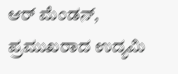ಆರ್ ಮೆಂಡನ್, ಪ್ರಮುಖರಾದ ಉದ್ಯಮಿ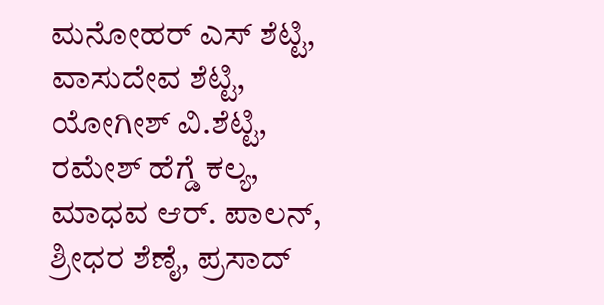ಮನೋಹರ್ ಎಸ್ ಶೆಟ್ಟಿ, ವಾಸುದೇವ ಶೆಟ್ಟಿ, ಯೋಗೀಶ್ ವಿ.ಶೆಟ್ಟಿ, ರಮೇಶ್ ಹೆಗ್ಡೆ ಕಲ್ಯ, ಮಾಧವ ಆರ್. ಪಾಲನ್, ಶ್ರೀಧರ ಶೆಣೈ, ಪ್ರಸಾದ್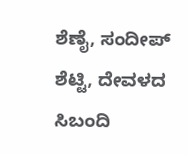ಶೆಣೈ, ಸಂದೀಪ್ ಶೆಟ್ಟಿ, ದೇವಳದ ಸಿಬಂದಿ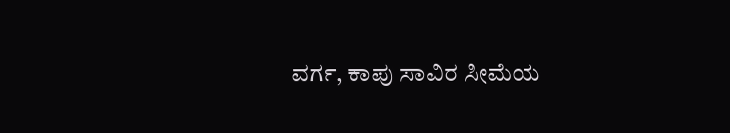ವರ್ಗ, ಕಾಪು ಸಾವಿರ ಸೀಮೆಯ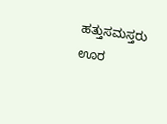ಹತ್ತುಸಮಸ್ತರು ಊರ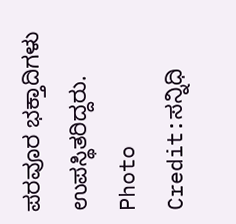ಪರವೂರ ಭಕ್ತಾದಿಗಳು ಉಪಸ್ಥಿತರಿದ್ದರು.
Photo Credit:ಸನ್ನಿಧಿ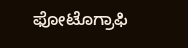ಫೋಟೊಗ್ರಾಫಿ